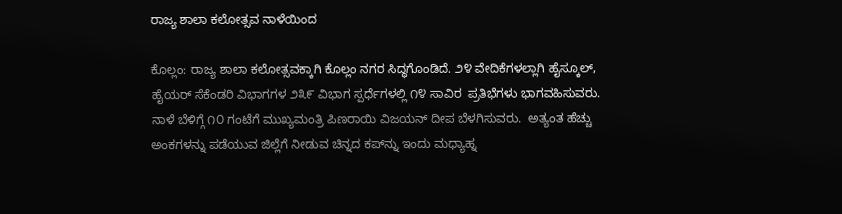ರಾಜ್ಯ ಶಾಲಾ ಕಲೋತ್ಸವ ನಾಳೆಯಿಂದ

ಕೊಲ್ಲಂ: ರಾಜ್ಯ ಶಾಲಾ ಕಲೋತ್ಸವಕ್ಕಾಗಿ ಕೊಲ್ಲಂ ನಗರ ಸಿದ್ಧಗೊಂಡಿದೆ. ೨೪ ವೇದಿಕೆಗಳಲ್ಲಾಗಿ ಹೈಸ್ಕೂಲ್, ಹೈಯರ್ ಸೆಕೆಂಡರಿ ವಿಭಾಗಗಳ ೨೩೯ ವಿಭಾಗ ಸ್ಪರ್ಧೆಗಳಲ್ಲಿ ೧೪ ಸಾವಿರ  ಪ್ರತಿಭೆಗಳು ಭಾಗವಹಿಸುವರು. ನಾಳೆ ಬೆಳಿಗ್ಗೆ ೧೦ ಗಂಟೆಗೆ ಮುಖ್ಯಮಂತ್ರಿ ಪಿಣರಾಯಿ ವಿಜಯನ್ ದೀಪ ಬೆಳಗಿಸುವರು.  ಅತ್ಯಂತ ಹೆಚ್ಚು ಅಂಕಗಳನ್ನು ಪಡೆಯುವ ಜಿಲ್ಲೆಗೆ ನೀಡುವ ಚಿನ್ನದ ಕಪ್‌ನ್ನು ಇಂದು ಮಧ್ಯಾಹ್ನ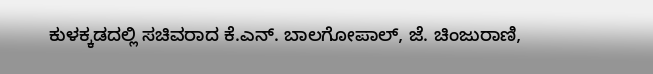ಕುಳಕ್ಕಡದಲ್ಲಿ ಸಚಿವರಾದ ಕೆ.ಎನ್. ಬಾಲಗೋಪಾಲ್, ಜೆ. ಚಿಂಜುರಾಣಿ,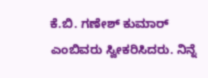ಕೆ.ಬಿ. ಗಣೇಶ್ ಕುಮಾರ್ ಎಂಬಿವರು ಸ್ವೀಕರಿಸಿದರು. ನಿನ್ನೆ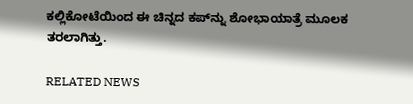ಕಲ್ಲಿಕೋಟೆಯಿಂದ ಈ ಚಿನ್ನದ ಕಪ್‌ನ್ನು ಶೋಭಾಯಾತ್ರೆ ಮೂಲಕ ತರಲಾಗಿತ್ತು.

RELATED NEWS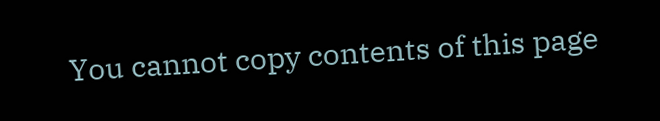You cannot copy contents of this page